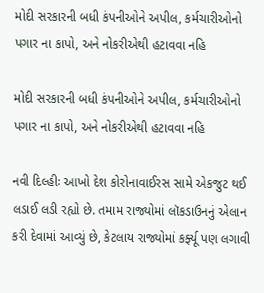મોદી સરકારની બધી કંપનીઓને અપીલ, કર્મચારીઓનો પગાર ના કાપો, અને નોકરીએથી હટાવવા નહિ

મોદી સરકારની બધી કંપનીઓને અપીલ, કર્મચારીઓનો પગાર ના કાપો, અને નોકરીએથી હટાવવા નહિ

નવી દિલ્હીઃ આખો દેશ કોરોનાવાઈરસ સામે એકજુટ થઈ લડાઈ લડી રહ્યો છે. તમામ રાજ્યોમાં લૉકડાઉનનું એલાન કરી દેવામાં આવ્યું છે, કેટલાય રાજ્યોમાં કર્ફ્યૂ પણ લગાવી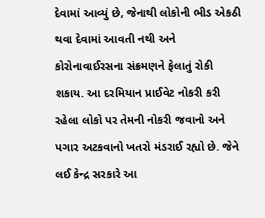દેવામાં આવ્યું છે, જેનાથી લોકોની ભીડ એકઠી થવા દેવામાં આવતી નથી અને કોરોનાવાઈરસના સંક્રમણને ફેલાતું રોકી શકાય. આ દરમિયાન પ્રાઈવેટ નોકરી કરી રહેલા લોકો પર તેમની નોકરી જવાનો અને પગાર અટકવાનો ખતરો મંડરાઈ રહ્યો છે. જેને લઈ કેન્દ્ર સરકારે આ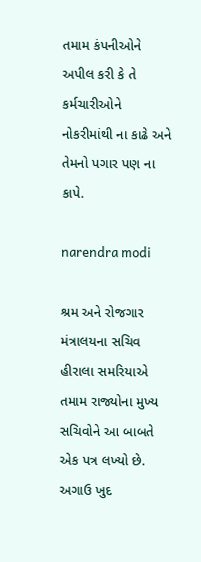તમામ કંપનીઓને અપીલ કરી કે તે કર્મચારીઓને નોકરીમાંથી ના કાઢે અને તેમનો પગાર પણ ના કાપે.

narendra modi

શ્રમ અને રોજગાર મંત્રાલયના સચિવ હીરાલા સમરિયાએ તમામ રાજ્યોના મુખ્ય સચિવોને આ બાબતે એક પત્ર લખ્યો છે. અગાઉ ખુદ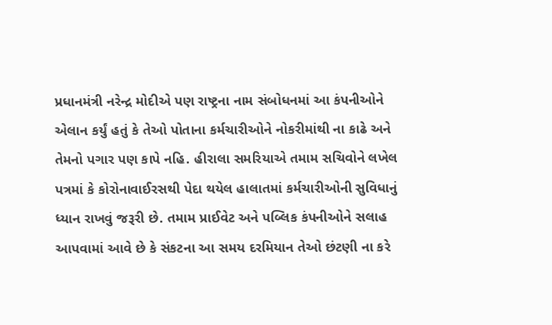પ્રધાનમંત્રી નરેન્દ્ર મોદીએ પણ રાષ્ટ્રના નામ સંબોધનમાં આ કંપનીઓને એલાન કર્યું હતું કે તેઓ પોતાના કર્મચારીઓને નોકરીમાંથી ના કાઢે અને તેમનો પગાર પણ કાપે નહિ. હીરાલા સમરિયાએ તમામ સચિવોને લખેલ પત્રમાં કે કોરોનાવાઈરસથી પેદા થયેલ હાલાતમાં કર્મચારીઓની સુવિધાનું ધ્યાન રાખવું જરૂરી છે. તમામ પ્રાઈવેટ અને પબ્લિક કંપનીઓને સલાહ આપવામાં આવે છે કે સંકટના આ સમય દરમિયાન તેઓ છંટણી ના કરે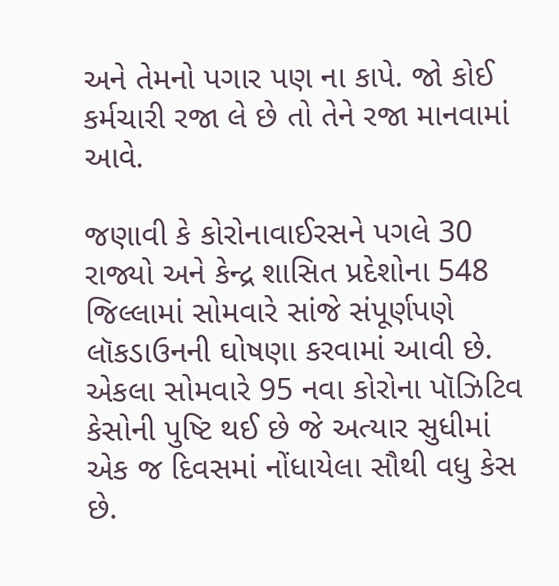અને તેમનો પગાર પણ ના કાપે. જો કોઈ કર્મચારી રજા લે છે તો તેને રજા માનવામાં આવે.

જણાવી કે કોરોનાવાઈરસને પગલે 30 રાજ્યો અને કેન્દ્ર શાસિત પ્રદેશોના 548 જિલ્લામાં સોમવારે સાંજે સંપૂર્ણપણે લૉકડાઉનની ઘોષણા કરવામાં આવી છે. એકલા સોમવારે 95 નવા કોરોના પૉઝિટિવ કેસોની પુષ્ટિ થઈ છે જે અત્યાર સુધીમાં એક જ દિવસમાં નોંધાયેલા સૌથી વધુ કેસ છે.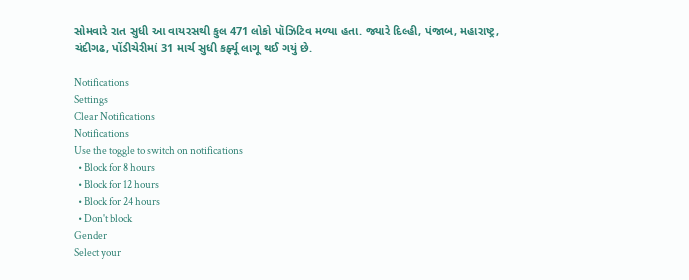સોમવારે રાત સુધી આ વાયરસથી કુલ 471 લોકો પૉઝિટિવ મળ્યા હતા. જ્યારે દિલ્હી, પંજાબ, મહારાષ્ટ્ર, ચંદીગઢ, પોંડીચેરીમાં 31 માર્ચ સુધી કર્ફ્યૂ લાગૂ થઈ ગયું છે.

Notifications
Settings
Clear Notifications
Notifications
Use the toggle to switch on notifications
  • Block for 8 hours
  • Block for 12 hours
  • Block for 24 hours
  • Don't block
Gender
Select your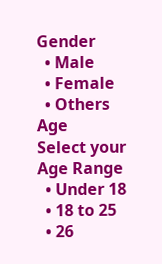Gender
  • Male
  • Female
  • Others
Age
Select your Age Range
  • Under 18
  • 18 to 25
  • 26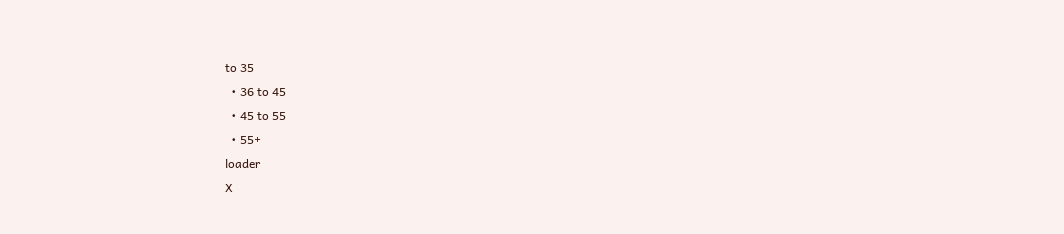to 35
  • 36 to 45
  • 45 to 55
  • 55+
loader
X